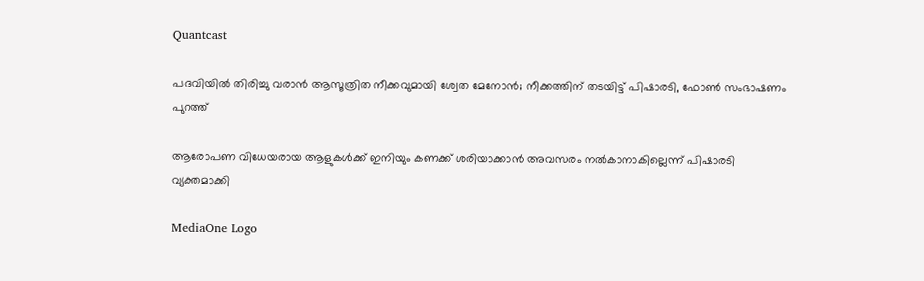Quantcast

പദവിയില്‍ തിരിച്ചു വരാന്‍ ആസൂത്രിത നീക്കവുമായി ശ്വേത മേനോന്‍; നീക്കത്തിന് തടയിട്ട് പിഷാരടി, ഫോണ്‍ സംഭാഷണം പുറത്ത്

ആരോപണ വിധേയരായ ആളുകള്‍ക്ക് ഇനിയും കണക്ക് ശരിയാക്കാന്‍ അവസരം നല്‍കാനാകില്ലെന്ന് പിഷാരടി വ്യക്തമാക്കി

MediaOne Logo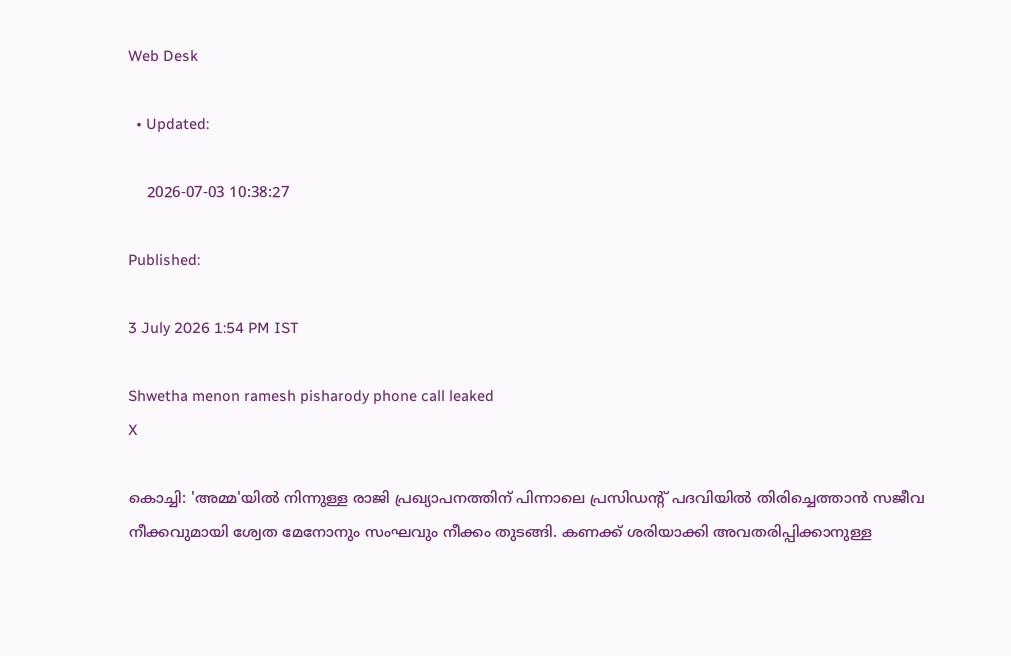Web Desk

  • Updated:

    2026-07-03 10:38:27

Published:

3 July 2026 1:54 PM IST

Shwetha menon ramesh pisharody phone call leaked
X

കൊച്ചി: 'അമ്മ'യില്‍ നിന്നുള്ള രാജി പ്രഖ്യാപനത്തിന് പിന്നാലെ പ്രസിഡന്റ് പദവിയില്‍ തിരിച്ചെത്താന്‍ സജീവ നീക്കവുമായി ശ്വേത മേനോനും സംഘവും നീക്കം തുടങ്ങി. കണക്ക് ശരിയാക്കി അവതരിപ്പിക്കാനുള്ള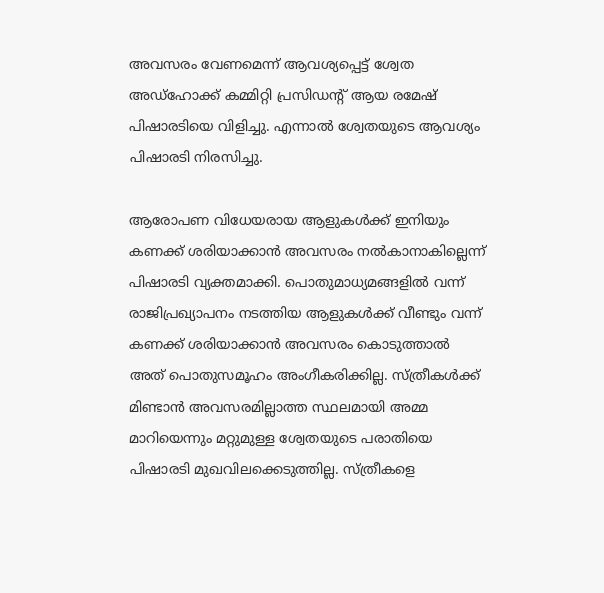അവസരം വേണമെന്ന് ആവശ്യപ്പെട്ട് ശ്വേത അഡ്‌ഹോക്ക് കമ്മിറ്റി പ്രസിഡന്റ് ആയ രമേഷ് പിഷാരടിയെ വിളിച്ചു. എന്നാല്‍ ശ്വേതയുടെ ആവശ്യം പിഷാരടി നിരസിച്ചു.

ആരോപണ വിധേയരായ ആളുകള്‍ക്ക് ഇനിയും കണക്ക് ശരിയാക്കാന്‍ അവസരം നല്‍കാനാകില്ലെന്ന് പിഷാരടി വ്യക്തമാക്കി. പൊതുമാധ്യമങ്ങളില്‍ വന്ന് രാജിപ്രഖ്യാപനം നടത്തിയ ആളുകള്‍ക്ക് വീണ്ടും വന്ന് കണക്ക് ശരിയാക്കാന്‍ അവസരം കൊടുത്താല്‍ അത് പൊതുസമൂഹം അംഗീകരിക്കില്ല. സ്ത്രീകള്‍ക്ക് മിണ്ടാന്‍ അവസരമില്ലാത്ത സ്ഥലമായി അമ്മ മാറിയെന്നും മറ്റുമുള്ള ശ്വേതയുടെ പരാതിയെ പിഷാരടി മുഖവിലക്കെടുത്തില്ല. സ്ത്രീകളെ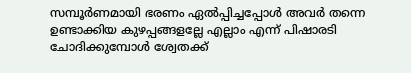സമ്പൂര്‍ണമായി ഭരണം ഏല്‍പ്പിച്ചപ്പോള്‍ അവര്‍ തന്നെ ഉണ്ടാക്കിയ കുഴപ്പങ്ങളല്ലേ എല്ലാം എന്ന് പിഷാരടി ചോദിക്കുമ്പോള്‍ ശ്വേതക്ക്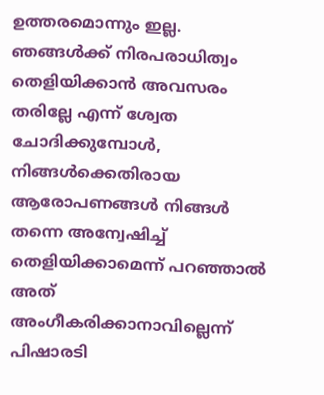ഉത്തരമൊന്നും ഇല്ല. ഞങ്ങള്‍ക്ക് നിരപരാധിത്വം തെളിയിക്കാന്‍ അവസരം തരില്ലേ എന്ന് ശ്വേത ചോദിക്കുമ്പോള്‍, നിങ്ങള്‍ക്കെതിരായ ആരോപണങ്ങള്‍ നിങ്ങള്‍ തന്നെ അന്വേഷിച്ച് തെളിയിക്കാമെന്ന് പറഞ്ഞാല്‍ അത് അംഗീകരിക്കാനാവില്ലെന്ന് പിഷാരടി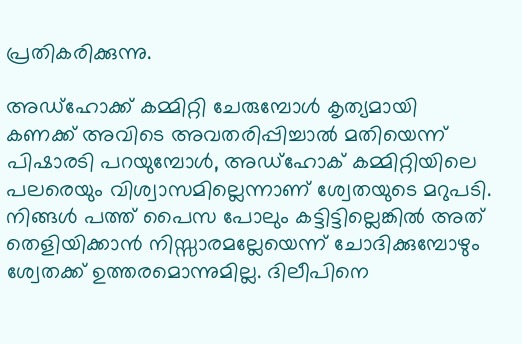പ്രതികരിക്കുന്നു.

അഡ്‌ഹോക്ക് കമ്മിറ്റി ചേരുമ്പോള്‍ കൃത്യമായി കണക്ക് അവിടെ അവതരിപ്പിച്ചാല്‍ മതിയെന്ന് പിഷാരടി പറയുമ്പോള്‍, അഡ്‌ഹോക് കമ്മിറ്റിയിലെ പലരെയും വിശ്വാസമില്ലെന്നാണ് ശ്വേതയുടെ മറുപടി. നിങ്ങള്‍ പത്ത് പൈസ പോലും കട്ടിട്ടില്ലെങ്കില്‍ അത് തെളിയിക്കാന്‍ നിസ്സാരമല്ലേയെന്ന് ചോദിക്കുമ്പോഴും ശ്വേതക്ക് ഉത്തരമൊന്നുമില്ല. ദിലീപിനെ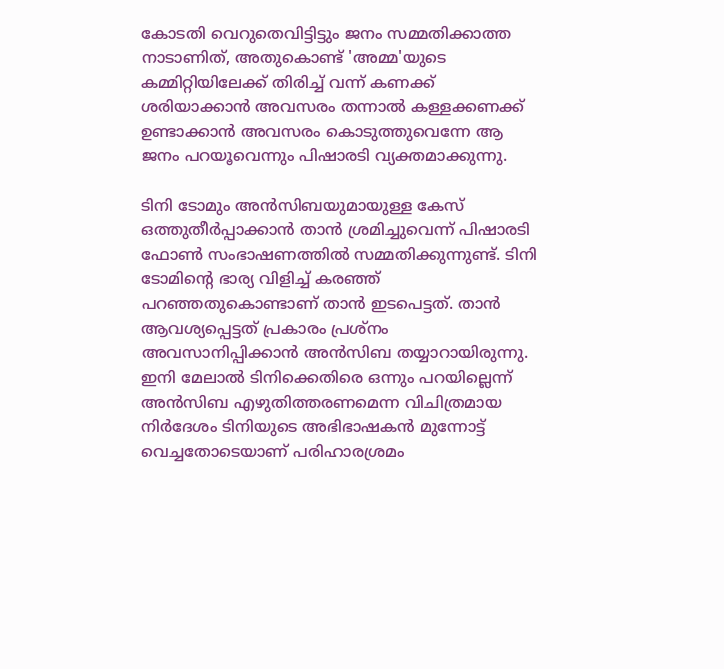കോടതി വെറുതെവിട്ടിട്ടും ജനം സമ്മതിക്കാത്ത നാടാണിത്, അതുകൊണ്ട് 'അമ്മ'യുടെ കമ്മിറ്റിയിലേക്ക് തിരിച്ച് വന്ന് കണക്ക് ശരിയാക്കാന്‍ അവസരം തന്നാല്‍ കള്ളക്കണക്ക് ഉണ്ടാക്കാന്‍ അവസരം കൊടുത്തുവെന്നേ ആ ജനം പറയൂവെന്നും പിഷാരടി വ്യക്തമാക്കുന്നു.

ടിനി ടോമും അന്‍സിബയുമായുള്ള കേസ് ഒത്തുതീര്‍പ്പാക്കാന്‍ താന്‍ ശ്രമിച്ചുവെന്ന് പിഷാരടി ഫോണ്‍ സംഭാഷണത്തില്‍ സമ്മതിക്കുന്നുണ്ട്. ടിനി ടോമിന്റെ ഭാര്യ വിളിച്ച് കരഞ്ഞ് പറഞ്ഞതുകൊണ്ടാണ് താന്‍ ഇടപെട്ടത്. താന്‍ ആവശ്യപ്പെട്ടത് പ്രകാരം പ്രശ്‌നം അവസാനിപ്പിക്കാന്‍ അന്‍സിബ തയ്യാറായിരുന്നു. ഇനി മേലാല്‍ ടിനിക്കെതിരെ ഒന്നും പറയില്ലെന്ന് അന്‍സിബ എഴുതിത്തരണമെന്ന വിചിത്രമായ നിര്‍ദേശം ടിനിയുടെ അഭിഭാഷകന്‍ മുന്നോട്ട് വെച്ചതോടെയാണ് പരിഹാരശ്രമം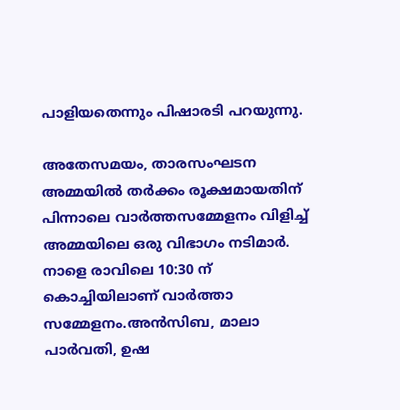പാളിയതെന്നും പിഷാരടി പറയുന്നു.

അതേസമയം, താരസംഘടന അമ്മയിൽ തർക്കം രൂക്ഷമായതിന് പിന്നാലെ വാർത്തസമ്മേളനം വിളിച്ച് അമ്മയിലെ ഒരു വിഭാഗം നടിമാർ. നാളെ രാവിലെ 10:30 ന് കൊച്ചിയിലാണ് വാർത്താ സമ്മേളനം.അൻസിബ, മാലാ പാർവതി, ഉഷ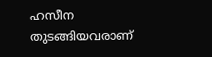ഹസീന തുടങ്ങിയവരാണ്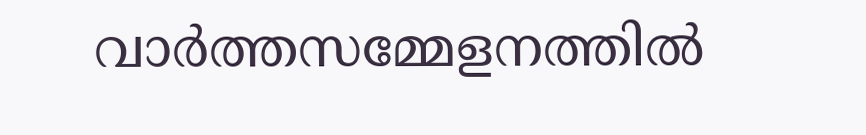വാർത്തസമ്മേളനത്തിൽ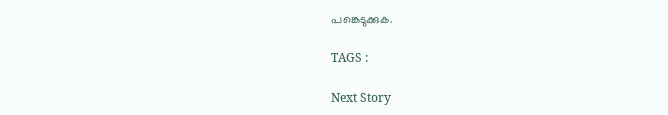പങ്കെടുക്കുക.

TAGS :

Next Story